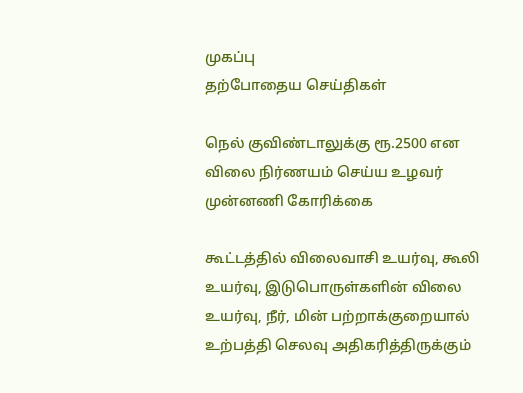முகப்பு
தற்போதைய செய்திகள்

நெல் குவிண்டாலுக்கு ரூ.2500 என விலை நிர்ணயம் செய்ய உழவர் முன்னணி கோரிக்கை

கூட்டத்தில் விலைவாசி உயர்வு, கூலி உயர்வு, இடுபொருள்களின் விலை உயர்வு, நீர், மின் பற்றாக்குறையால் உற்பத்தி செலவு அதிகரித்திருக்கும்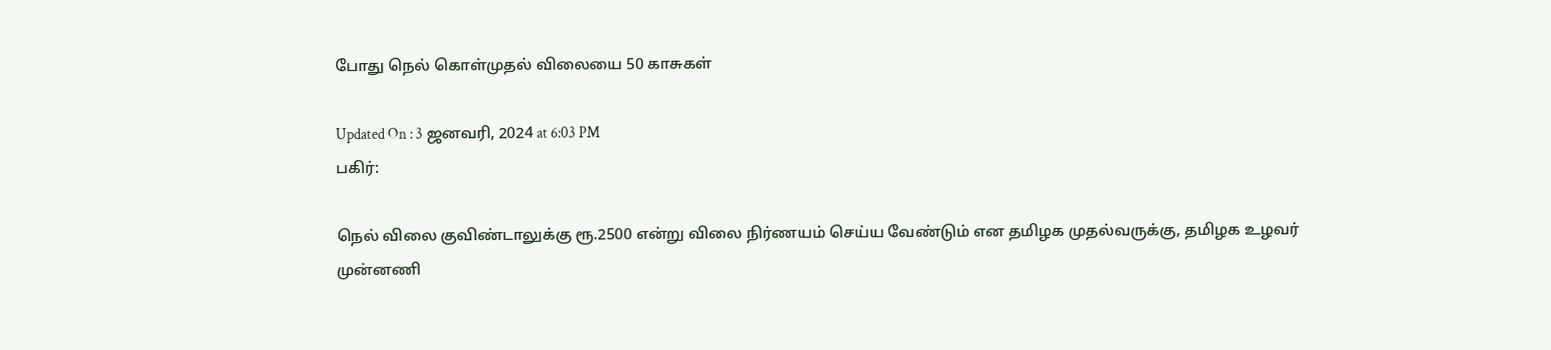போது நெல் கொள்முதல் விலையை 50 காசுகள்

Updated On : 3 ஜனவரி, 2024 at 6:03 PM
பகிர்:

நெல் விலை குவிண்டாலுக்கு ரூ.2500 என்று விலை நிர்ணயம் செய்ய வேண்டும் என தமிழக முதல்வருக்கு, தமிழக உழவர் முன்னணி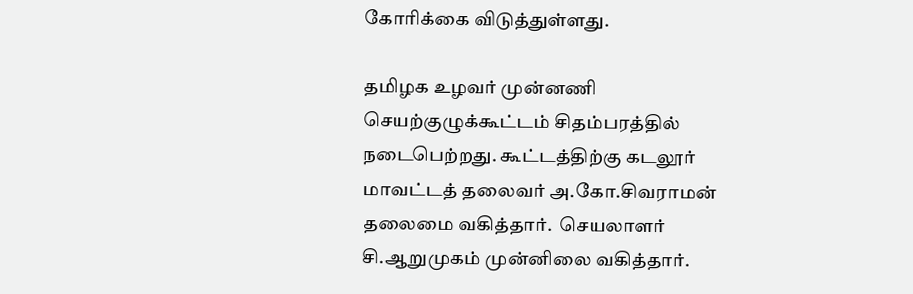கோரிக்கை விடுத்துள்ளது.

தமிழக உழவர் முன்னணி செயற்குழுக்கூட்டம் சிதம்பரத்தில் நடைபெற்றது. கூட்டத்திற்கு கடலூர் மாவட்டத் தலைவர் அ.கோ.சிவராமன் தலைமை வகித்தார்.  செயலாளர் சி.ஆறுமுகம் முன்னிலை வகித்தார்.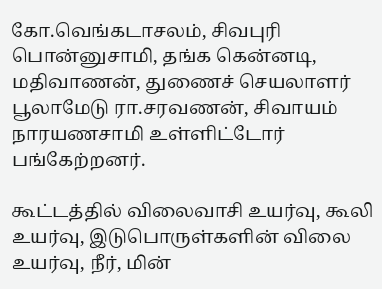கோ.வெங்கடாசலம், சிவபுரி பொன்னுசாமி, தங்க கென்னடி, மதிவாணன், துணைச் செயலாளர் பூலாமேடு ரா.சரவணன், சிவாயம் நாரயணசாமி உள்ளிட்டோர் பங்கேற்றனர்.

கூட்டத்தில் விலைவாசி உயர்வு, கூலி உயர்வு, இடுபொருள்களின் விலை உயர்வு, நீர், மின்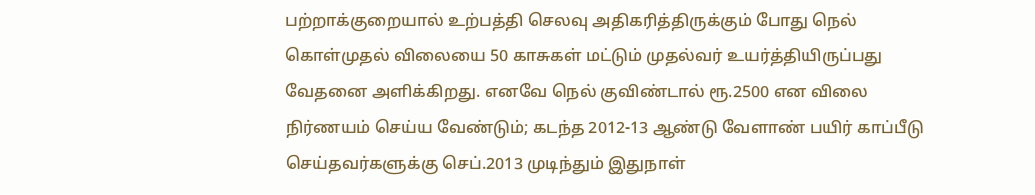பற்றாக்குறையால் உற்பத்தி செலவு அதிகரித்திருக்கும் போது நெல் கொள்முதல் விலையை 50 காசுகள் மட்டும் முதல்வர் உயர்த்தியிருப்பது வேதனை அளிக்கிறது. எனவே நெல் குவிண்டால் ரூ.2500 என விலை நிர்ணயம் செய்ய வேண்டும்; கடந்த 2012-13 ஆண்டு வேளாண் பயிர் காப்பீடு செய்தவர்களுக்கு செப்.2013 முடிந்தும் இதுநாள்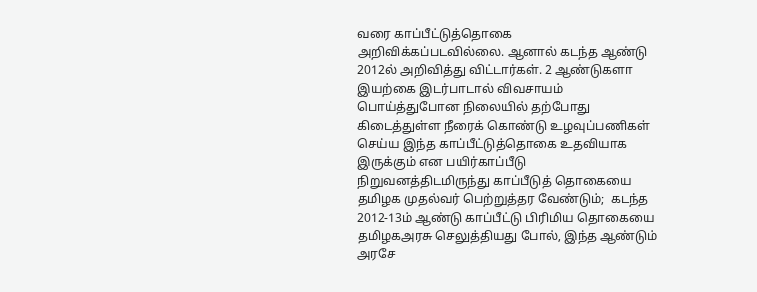வரை காப்பீட்டுத்தொகை அறிவிக்கப்படவில்லை. ஆனால் கடந்த ஆண்டு 2012ல் அறிவித்து விட்டார்கள். 2 ஆண்டுகளா இயற்கை இடர்பாடால் விவசாயம் பொய்த்துபோன நிலையில் தற்போது கிடைத்துள்ள நீரைக் கொண்டு உழவுப்பணிகள் செய்ய இந்த காப்பீட்டுத்தொகை உதவியாக இருக்கும் என பயிர்காப்பீடு நிறுவனத்திடமிருந்து காப்பீடுத் தொகையை தமிழக முதல்வர் பெற்றுத்தர வேண்டும்;  கடந்த 2012-13ம் ஆண்டு காப்பீட்டு பிரிமிய தொகையை தமிழகஅரசு செலுத்தியது போல், இந்த ஆண்டும் அரசே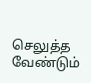செலுத்த வேண்டும்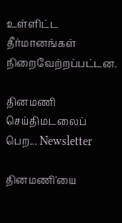உள்ளிட்ட தீர்மானங்கள் நிறைவேற்றப்பட்டன.

தினமணி செய்திமடலைப் பெற... Newsletter

தினமணி'யை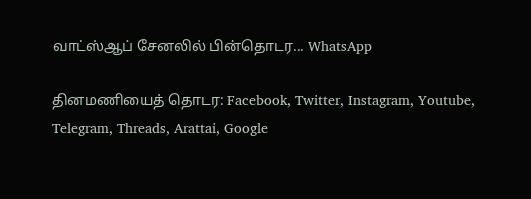வாட்ஸ்ஆப் சேனலில் பின்தொடர... WhatsApp

தினமணியைத் தொடர: Facebook, Twitter, Instagram, Youtube, Telegram, Threads, Arattai, Google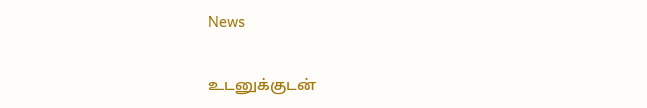News

உடனுக்குடன்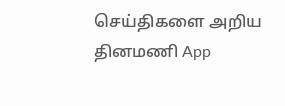செய்திகளை அறிய தினமணி App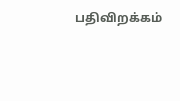பதிவிறக்கம்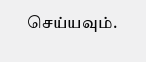செய்யவும்.